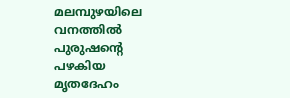മലമ്പുഴയിലെ വനത്തിൽ പുരുഷന്റെ പഴകിയ മൃതദേഹം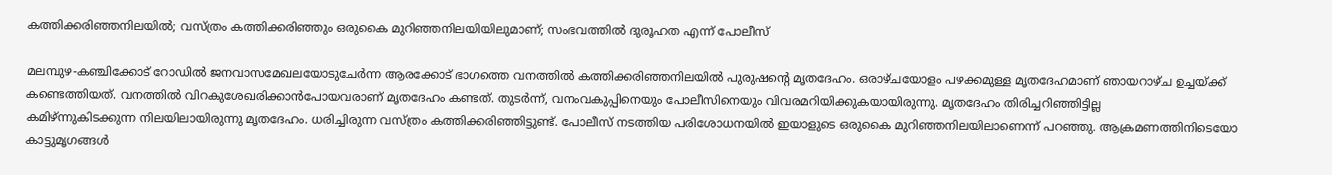കത്തിക്കരിഞ്ഞനിലയിൽ; വസ്ത്രം കത്തിക്കരിഞ്ഞും ഒരുകൈ മുറിഞ്ഞനിലയിയിലുമാണ്; സംഭവത്തിൽ ദുരൂഹത എന്ന് പോലീസ്

മലമ്പുഴ-കഞ്ചിക്കോട് റോഡിൽ ജനവാസമേഖലയോടുചേർന്ന ആരക്കോട് ഭാഗത്തെ വനത്തിൽ കത്തിക്കരിഞ്ഞനിലയിൽ പുരുഷന്റെ മൃതദേഹം. ഒരാഴ്ചയോളം പഴക്കമുള്ള മൃതദേഹമാണ് ഞായറാഴ്ച ഉച്ചയ്ക്ക് കണ്ടെത്തിയത്. വനത്തിൽ വിറകുശേഖരിക്കാൻപോയവരാണ് മൃതദേഹം കണ്ടത്. തുടർന്ന്, വനംവകുപ്പിനെയും പോലീസിനെയും വിവരമറിയിക്കുകയായിരുന്നു. മൃതദേഹം തിരിച്ചറിഞ്ഞിട്ടില്ല
കമിഴ്ന്നുകിടക്കുന്ന നിലയിലായിരുന്നു മൃതദേഹം. ധരിച്ചിരുന്ന വസ്ത്രം കത്തിക്കരിഞ്ഞിട്ടുണ്ട്. പോലീസ് നടത്തിയ പരിശോധനയിൽ ഇയാളുടെ ഒരുകൈ മുറിഞ്ഞനിലയിലാണെന്ന് പറഞ്ഞു. ആക്രമണത്തിനിടെയോ കാട്ടുമൃഗങ്ങൾ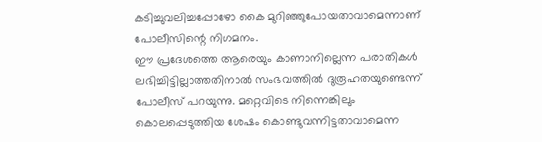കടിച്ചുവലിച്ചപ്പോഴോ കൈ മുറിഞ്ഞുപോയതാവാമെന്നാണ് പോലീസിന്റെ നിഗമനം.
ഈ പ്രദേശത്തെ ആരെയും കാണാനില്ലെന്ന പരാതികൾ ലഭിച്ചിട്ടില്ലാത്തതിനാൽ സംഭവത്തിൽ ദുരൂഹതയുണ്ടെന്ന് പോലീസ് പറയുന്നു. മറ്റെവിടെ നിന്നെങ്കിലും കൊലപ്പെടുത്തിയ ശേഷം കൊണ്ടുവന്നിട്ടതാവാമെന്ന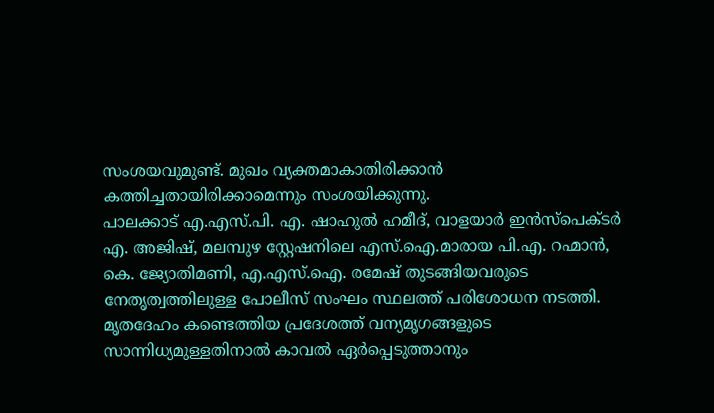സംശയവുമുണ്ട്. മുഖം വ്യക്തമാകാതിരിക്കാൻ കത്തിച്ചതായിരിക്കാമെന്നും സംശയിക്കുന്നു.
പാലക്കാട് എ.എസ്.പി. എ. ഷാഹുൽ ഹമീദ്, വാളയാർ ഇൻസ്പെക്ടർ എ. അജിഷ്, മലമ്പുഴ സ്റ്റേഷനിലെ എസ്.ഐ.മാരായ പി.എ. റഹ്മാൻ, കെ. ജ്യോതിമണി, എ.എസ്.ഐ. രമേഷ് തുടങ്ങിയവരുടെ നേതൃത്വത്തിലുള്ള പോലീസ് സംഘം സ്ഥലത്ത് പരിശോധന നടത്തി. മൃതദേഹം കണ്ടെത്തിയ പ്രദേശത്ത് വന്യമൃഗങ്ങളുടെ സാന്നിധ്യമുള്ളതിനാൽ കാവൽ ഏർപ്പെടുത്താനും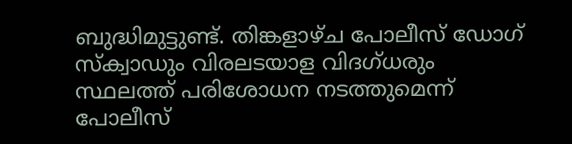ബുദ്ധിമുട്ടുണ്ട്. തിങ്കളാഴ്ച പോലീസ് ഡോഗ് സ്ക്വാഡും വിരലടയാള വിദഗ്ധരും സ്ഥലത്ത് പരിശോധന നടത്തുമെന്ന് പോലീസ്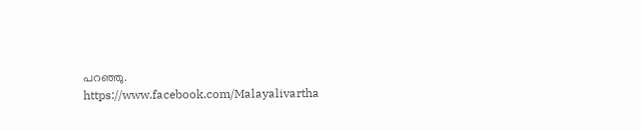പറഞ്ഞു.
https://www.facebook.com/Malayalivartha